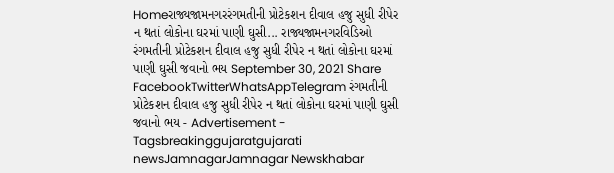Homeરાજ્યજામનગરરંગમતીની પ્રોટેકશન દીવાલ હજુ સુધી રીપેર ન થતાં લોકોના ઘરમાં પાણી ઘુસી... રાજ્યજામનગરવિડિઓ રંગમતીની પ્રોટેકશન દીવાલ હજુ સુધી રીપેર ન થતાં લોકોના ઘરમાં પાણી ઘુસી જવાનો ભય September 30, 2021 Share FacebookTwitterWhatsAppTelegram રંગમતીની પ્રોટેકશન દીવાલ હજુ સુધી રીપેર ન થતાં લોકોના ઘરમાં પાણી ઘુસી જવાનો ભય - Advertisement - Tagsbreakinggujaratgujarati newsJamnagarJamnagar Newskhabar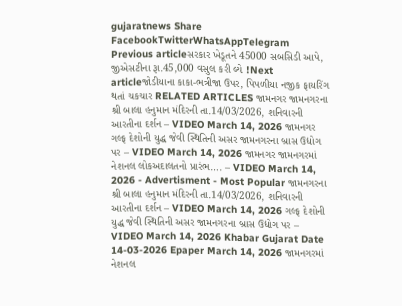gujaratnews Share FacebookTwitterWhatsAppTelegram Previous articleસરકાર ખેડૂતને 45000 સબસિડી આપે, જીએસટીના રૂા.45,000 વસુલ કરી લ્યે !Next articleજોડીયાના કાકા-ભત્રીજા ઉપર, પિપળીયા નજીક ફાયરિંગ થતાં ચકચાર RELATED ARTICLES જામનગર જામનગરના શ્રી બાલા હનુમાન મંદિરની તા.14/03/2026, શનિવારની આરતીના દર્શન – VIDEO March 14, 2026 જામનગર ગલ્ફ દેશોની યુદ્ધ જેવી સ્થિતિની અસર જામનગરના બ્રાસ ઉદ્યોગ પર – VIDEO March 14, 2026 જામનગર જામનગરમાં નેશનલ લોકઅદાલતનો પ્રારંભ…. – VIDEO March 14, 2026 - Advertisment - Most Popular જામનગરના શ્રી બાલા હનુમાન મંદિરની તા.14/03/2026, શનિવારની આરતીના દર્શન – VIDEO March 14, 2026 ગલ્ફ દેશોની યુદ્ધ જેવી સ્થિતિની અસર જામનગરના બ્રાસ ઉદ્યોગ પર – VIDEO March 14, 2026 Khabar Gujarat Date 14-03-2026 Epaper March 14, 2026 જામનગરમાં નેશનલ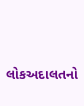લોકઅદાલતનો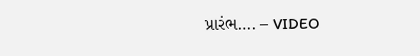પ્રારંભ…. – VIDEO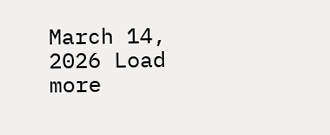March 14, 2026 Load more